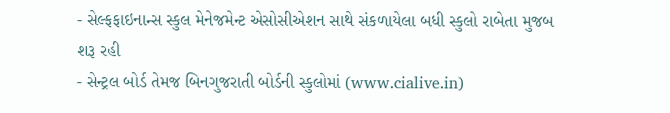- સેલ્ફફાઇનાન્સ સ્કુલ મેનેજમેન્ટ એસોસીએશન સાથે સંકળાયેલા બધી સ્કુલો રાબેતા મુજબ શરૂ રહી
- સેન્ટ્રલ બોર્ડ તેમજ બિનગુજરાતી બોર્ડની સ્કુલોમાં (www.cialive.in)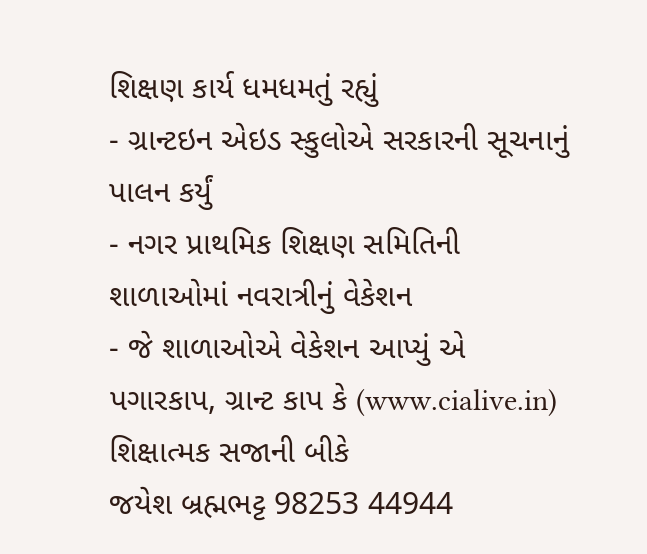શિક્ષણ કાર્ય ધમધમતું રહ્યું
- ગ્રાન્ટઇન એઇડ સ્કુલોએ સરકારની સૂચનાનું પાલન કર્યું
- નગર પ્રાથમિક શિક્ષણ સમિતિની શાળાઓમાં નવરાત્રીનું વેકેશન
- જે શાળાઓએ વેકેશન આપ્યું એ પગારકાપ, ગ્રાન્ટ કાપ કે (www.cialive.in) શિક્ષાત્મક સજાની બીકે
જયેશ બ્રહ્મભટ્ટ 98253 44944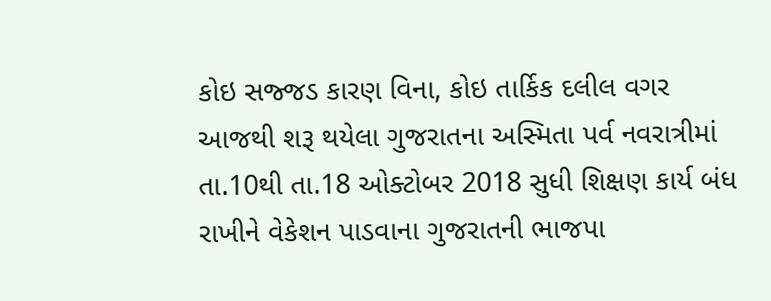કોઇ સજ્જડ કારણ વિના, કોઇ તાર્કિક દલીલ વગર આજથી શરૂ થયેલા ગુજરાતના અસ્મિતા પર્વ નવરાત્રીમાં તા.10થી તા.18 ઓક્ટોબર 2018 સુધી શિક્ષણ કાર્ય બંધ રાખીને વેકેશન પાડવાના ગુજરાતની ભાજપા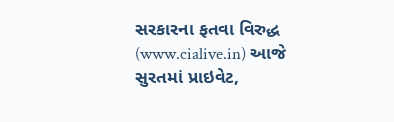સરકારના ફતવા વિરુદ્ધ (www.cialive.in) આજે સુરતમાં પ્રાઇવેટ,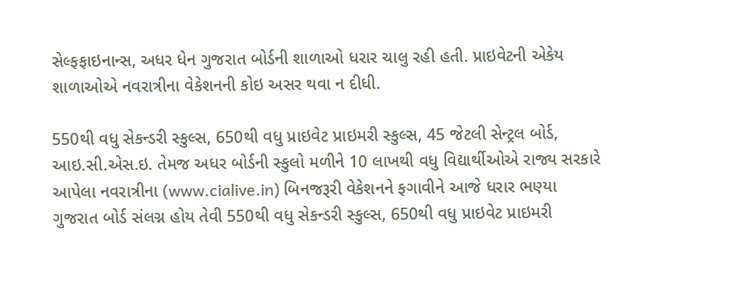સેલ્ફફાઇનાન્સ, અધર ધેન ગુજરાત બોર્ડની શાળાઓ ધરાર ચાલુ રહી હતી. પ્રાઇવેટની એકેય શાળાઓએ નવરાત્રીના વેકેશનની કોઇ અસર થવા ન દીધી.

550થી વધુ સેકન્ડરી સ્કુલ્સ, 650થી વધુ પ્રાઇવેટ પ્રાઇમરી સ્કુલ્સ, 45 જેટલી સેન્ટ્રલ બોર્ડ, આઇ.સી.એસ.ઇ. તેમજ અધર બોર્ડની સ્કુલો મળીને 10 લાખથી વધુ વિદ્યાર્થીઓએ રાજ્ય સરકારે આપેલા નવરાત્રીના (www.cialive.in) બિનજરૂરી વેકેશનને ફગાવીને આજે ધરાર ભણ્યા
ગુજરાત બોર્ડ સંલગ્ન હોય તેવી 550થી વધુ સેકન્ડરી સ્કુલ્સ, 650થી વધુ પ્રાઇવેટ પ્રાઇમરી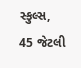સ્કુલ્સ, 45 જેટલી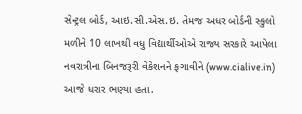સેન્ટ્રલ બોર્ડ, આઇ.સી.એસ.ઇ. તેમજ અધર બોર્ડની સ્કુલો મળીને 10 લાખથી વધુ વિદ્યાર્થીઓએ રાજ્ય સરકારે આપેલા નવરાત્રીના બિનજરૂરી વેકેશનને ફગાવીને (www.cialive.in) આજે ધરાર ભણ્યા હતા.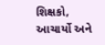શિક્ષકો, આચાર્યો અને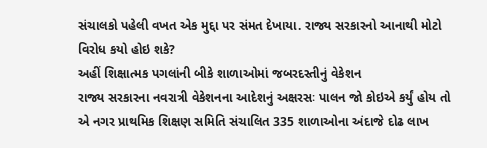સંચાલકો પહેલી વખત એક મુદ્દા પર સંમત દેખાયા. રાજ્ય સરકારનો આનાથી મોટો વિરોધ કયો હોઇ શકે?
અહીં શિક્ષાત્મક પગલાંની બીકે શાળાઓમાં જબરદસ્તીનું વેકેશન
રાજ્ય સરકારના નવરાત્રી વેકેશનના આદેશનું અક્ષરસઃ પાલન જો કોઇએ કર્યું હોય તો એ નગર પ્રાથમિક શિક્ષણ સમિતિ સંચાલિત 335 શાળાઓના અંદાજે દોઢ લાખ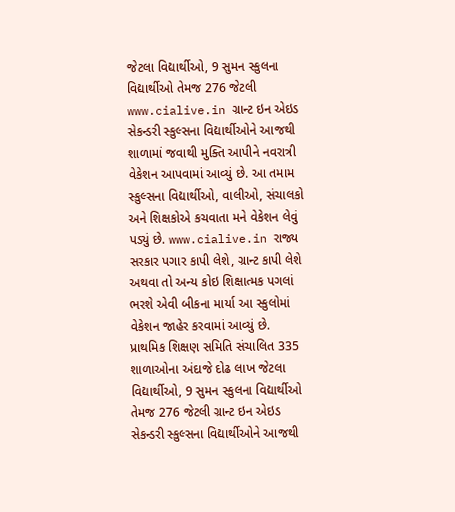જેટલા વિદ્યાર્થીઓ, 9 સુમન સ્કુલના વિદ્યાર્થીઓ તેમજ 276 જેટલી www.cialive.in ગ્રાન્ટ ઇન એઇડ સેકન્ડરી સ્કુલ્સના વિદ્યાર્થીઓને આજથી શાળામાં જવાથી મુક્તિ આપીને નવરાત્રી વેકેશન આપવામાં આવ્યું છે. આ તમામ સ્કુલ્સના વિદ્યાર્થીઓ, વાલીઓ, સંચાલકો અને શિક્ષકોએ કચવાતા મને વેકેશન લેવું પડ્યું છે. www.cialive.in રાજ્ય સરકાર પગાર કાપી લેશે, ગ્રાન્ટ કાપી લેશે અથવા તો અન્ય કોઇ શિક્ષાત્મક પગલાં ભરશે એવી બીકના માર્યા આ સ્કુલોમાં વેકેશન જાહેર કરવામાં આવ્યું છે.
પ્રાથમિક શિક્ષણ સમિતિ સંચાલિત 335 શાળાઓના અંદાજે દોઢ લાખ જેટલા વિદ્યાર્થીઓ, 9 સુમન સ્કુલના વિદ્યાર્થીઓ તેમજ 276 જેટલી ગ્રાન્ટ ઇન એઇડ સેકન્ડરી સ્કુલ્સના વિદ્યાર્થીઓને આજથી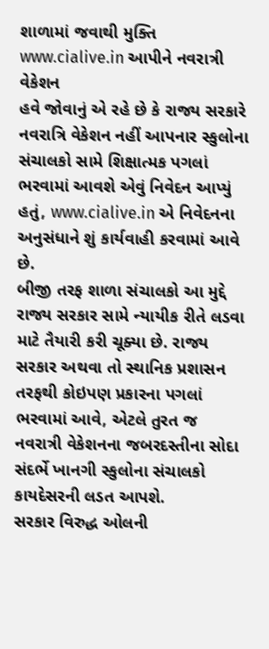શાળામાં જવાથી મુક્તિ www.cialive.in આપીને નવરાત્રી વેકેશન
હવે જોવાનું એ રહે છે કે રાજ્ય સરકારે નવરાત્રિ વેકેશન નહીં આપનાર સ્કુલોના સંચાલકો સામે શિક્ષાત્મક પગલાં ભરવામાં આવશે એવું નિવેદન આપ્યું હતું, www.cialive.in એ નિવેદનના અનુસંધાને શું કાર્યવાહી કરવામાં આવે છે.
બીજી તરફ શાળા સંચાલકો આ મુદ્દે રાજ્ય સરકાર સામે ન્યાયીક રીતે લડવા માટે તૈયારી કરી ચૂક્યા છે. રાજ્ય સરકાર અથવા તો સ્થાનિક પ્રશાસન તરફથી કોઇપણ પ્રકારના પગલાં ભરવામાં આવે, એટલે તુરત જ નવરાત્રી વેકેશનના જબરદસ્તીના સોદા સંદર્ભે ખાનગી સ્કુલોના સંચાલકો કાયદેસરની લડત આપશે.
સરકાર વિરુદ્ધ ઓલની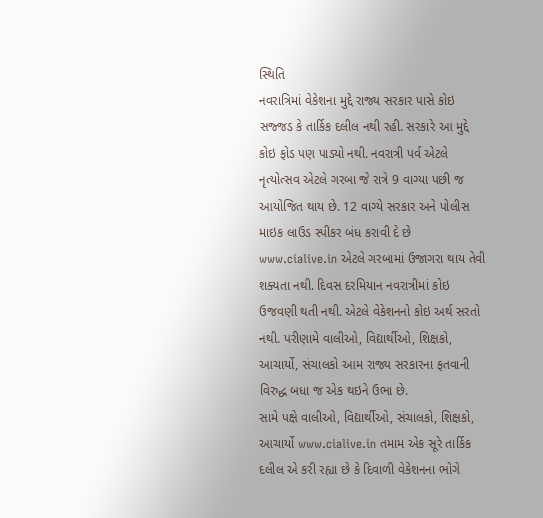સ્થિતિ
નવરાત્રિમાં વેકેશના મુદ્દે રાજ્ય સરકાર પાસે કોઇ સજ્જડ કે તાર્કિક દલીલ નથી રહી. સરકારે આ મુદ્દે કોઇ ફોડ પણ પાડ્યો નથી. નવરાત્રી પર્વ એટલે નૃત્યોત્સવ એટલે ગરબા જે રાત્રે 9 વાગ્યા પછી જ આયોજિત થાય છે. 12 વાગ્યે સરકાર અને પોલીસ માઇક લાઉડ સ્પીકર બંધ કરાવી દે છે www.cialive.in એટલે ગરબામાં ઉજાગરા થાય તેવી શક્યતા નથી. દિવસ દરમિયાન નવરાત્રીમાં કોઇ ઉજવણી થતી નથી. એટલે વેકેશનનો કોઇ અર્થ સરતો નથી. પરીણામે વાલીઓ, વિદ્યાર્થીઓ, શિક્ષકો, આચાર્યો, સંચાલકો આમ રાજ્ય સરકારના ફતવાની વિરુદ્ધ બધા જ એક થઇને ઉભા છે.
સામે પક્ષે વાલીઓ, વિદ્યાર્થીઓ, સંચાલકો, શિક્ષકો, આચાર્યો www.cialive.in તમામ એક સૂરે તાર્કિક દલીલ એ કરી રહ્યા છે કે દિવાળી વેકેશનના ભોગે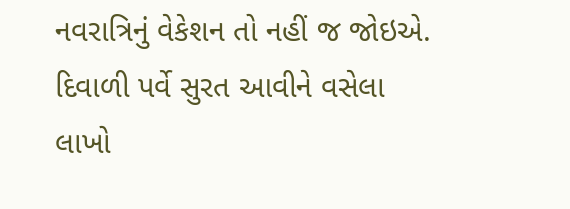નવરાત્રિનું વેકેશન તો નહીં જ જોઇએ. દિવાળી પર્વે સુરત આવીને વસેલા લાખો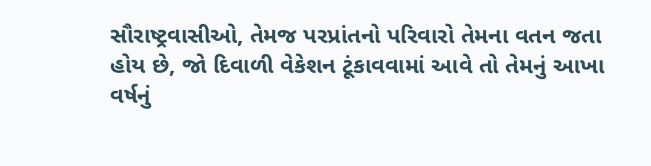સૌરાષ્ટ્રવાસીઓ, તેમજ પરપ્રાંતનો પરિવારો તેમના વતન જતા હોય છે, જો દિવાળી વેકેશન ટૂંકાવવામાં આવે તો તેમનું આખા વર્ષનું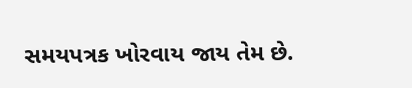સમયપત્રક ખોરવાય જાય તેમ છે.